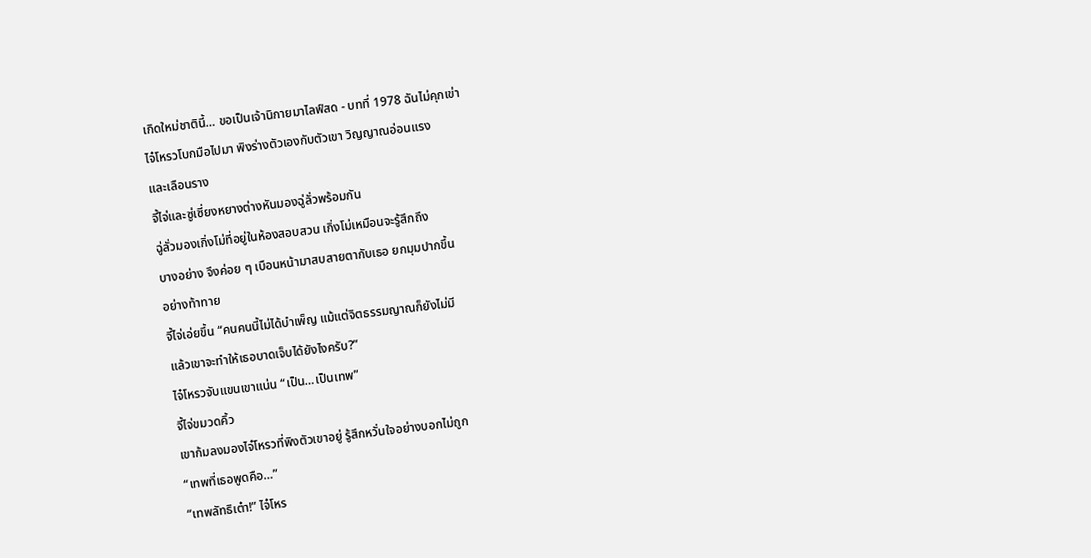เกิดใหม่ชาตินี้… ขอเป็นเจ้านิกายมาไลฟ์สด - บทที่ 1978 ฉันไม่คุกเข่า
ไจ๋โหรวโบกมือไปมา พิงร่างตัวเองกับตัวเขา วิญญาณอ่อนแรง
และเลือนราง
จี้ไจ่และซู่เซี่ยงหยางต่างหันมองฉู่ลั่วพร้อมกัน
ฉู่ลั่วมองเกิ่งโม่ที่อยู่ในห้องสอบสวน เกิ่งโม่เหมือนจะรู้สึกถึง
บางอย่าง จึงค่อย ๆ เบือนหน้ามาสบสายตากับเธอ ยกมุมปากขึ้น
อย่างท้าทาย
จี้ไจ่เอ่ยขึ้น “คนคนนี้ไม่ได้บำเพ็ญ แม้แต่จิตธรรมญาณก็ยังไม่มี
แล้วเขาจะทำให้เธอบาดเจ็บได้ยังไงครับ?”
ไจ๋โหรวจับแขนเขาแน่น “เป็น…เป็นเทพ”
จี้ไจ่ขมวดคิ้ว
เขาก้มลงมองไจ๋โหรวที่พิงตัวเขาอยู่ รู้สึกหวั่นใจอย่างบอกไม่ถูก
“เทพที่เธอพูดคือ…”
“เทพลัทธิเต๋า!” ไจ๋โหร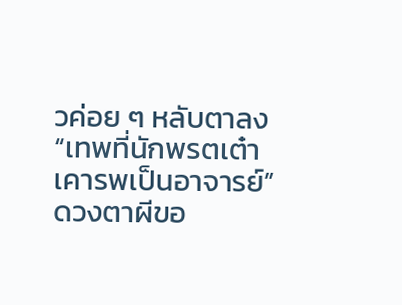วค่อย ๆ หลับตาลง “เทพที่นักพรตเต๋า
เคารพเป็นอาจารย์”
ดวงตาผีขอ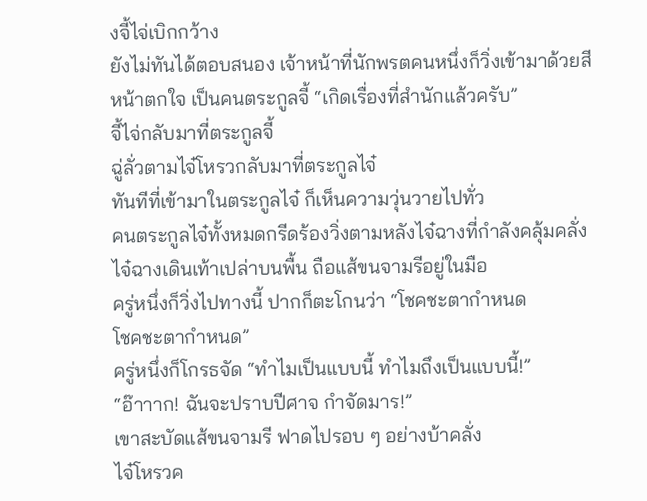งจี้ไจ่เบิกกว้าง
ยังไม่ทันได้ตอบสนอง เจ้าหน้าที่นักพรตคนหนึ่งก็วิ่งเข้ามาด้วยสี
หน้าตกใจ เป็นคนตระกูลจี้ “เกิดเรื่องที่สำนักแล้วครับ”
จี้ไจ่กลับมาที่ตระกูลจี้
ฉู่ลั่วตามไจ๋โหรวกลับมาที่ตระกูลไจ๋
ทันทีที่เข้ามาในตระกูลไจ๋ ก็เห็นความวุ่นวายไปทั่ว
คนตระกูลไจ๋ทั้งหมดกรีดร้องวิ่งตามหลังไจ๋ฉางที่กำลังคลุ้มคลั่ง
ไจ๋ฉางเดินเท้าเปล่าบนพื้น ถือแส้ขนจามรีอยู่ในมือ
ครู่หนึ่งก็วิ่งไปทางนี้ ปากก็ตะโกนว่า “โชคชะตากำหนด
โชคชะตากำหนด”
ครู่หนึ่งก็โกรธจัด “ทำไมเป็นแบบนี้ ทำไมถึงเป็นแบบนี้!”
“อ๊าาาก! ฉันจะปราบปีศาจ กำจัดมาร!”
เขาสะบัดแส้ขนจามรี ฟาดไปรอบ ๆ อย่างบ้าคลั่ง
ไจ๋โหรวค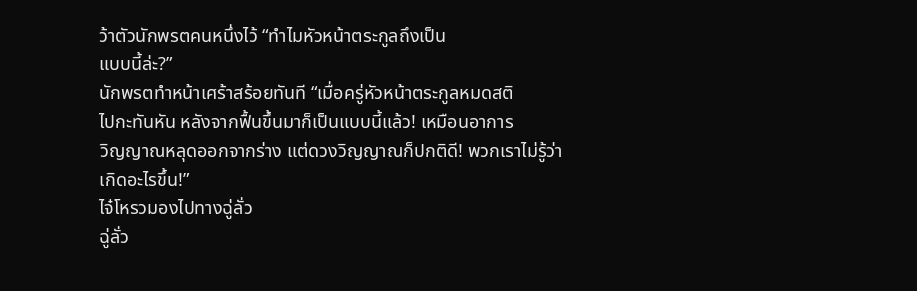ว้าตัวนักพรตคนหนึ่งไว้ “ทำไมหัวหน้าตระกูลถึงเป็น
แบบนี้ล่ะ?”
นักพรตทำหน้าเศร้าสร้อยทันที “เมื่อครู่หัวหน้าตระกูลหมดสติ
ไปกะทันหัน หลังจากฟื้นขึ้นมาก็เป็นแบบนี้แล้ว! เหมือนอาการ
วิญญาณหลุดออกจากร่าง แต่ดวงวิญญาณก็ปกติดี! พวกเราไม่รู้ว่า
เกิดอะไรขึ้น!”
ไจ๋โหรวมองไปทางฉู่ลั่ว
ฉู่ลั่ว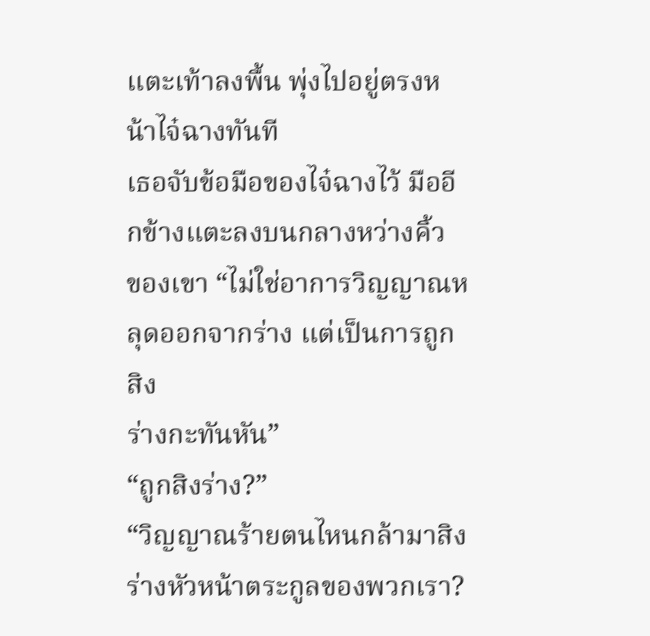แตะเท้าลงพื้น พุ่งไปอยู่ตรงหน้าไจ๋ฉางทันที
เธอจับข้อมือของไจ๋ฉางไว้ มืออีกข้างแตะลงบนกลางหว่างคิ้ว
ของเขา “ไม่ใช่อาการวิญญาณหลุดออกจากร่าง แต่เป็นการถูกสิง
ร่างกะทันหัน”
“ถูกสิงร่าง?”
“วิญญาณร้ายตนไหนกล้ามาสิงร่างหัวหน้าตระกูลของพวกเรา?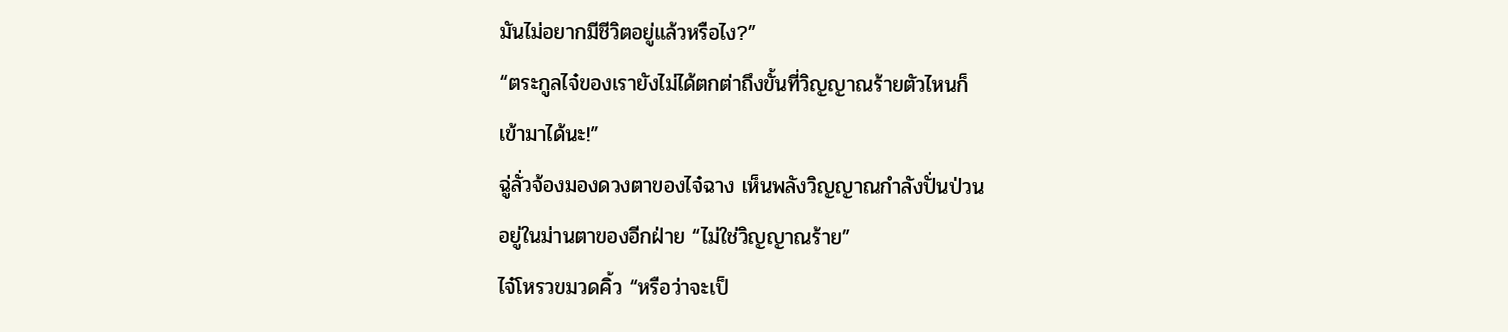มันไม่อยากมีชีวิตอยู่แล้วหรือไง?”
“ตระกูลไจ๋ของเรายังไม่ได้ตกต่าถึงขั้นที่วิญญาณร้ายตัวไหนก็
เข้ามาได้นะ!”
ฉู่ลั่วจ้องมองดวงตาของไจ๋ฉาง เห็นพลังวิญญาณกำลังปั่นป่วน
อยู่ในม่านตาของอีกฝ่าย “ไม่ใช่วิญญาณร้าย”
ไจ๋โหรวขมวดคิ้ว “หรือว่าจะเป็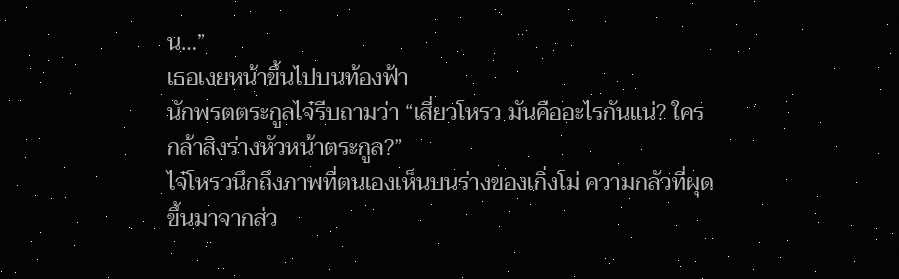น…”
เธอเงยหน้าขึ้นไปบนท้องฟ้า
นักพรตตระกูลไจ๋รีบถามว่า “เสี่ยวโหรว มันคืออะไรกันแน่? ใคร
กล้าสิงร่างหัวหน้าตระกูล?”
ไจ๋โหรวนึกถึงภาพที่ตนเองเห็นบนร่างของเกิ่งโม่ ความกลัวที่ผุด
ขึ้นมาจากส่ว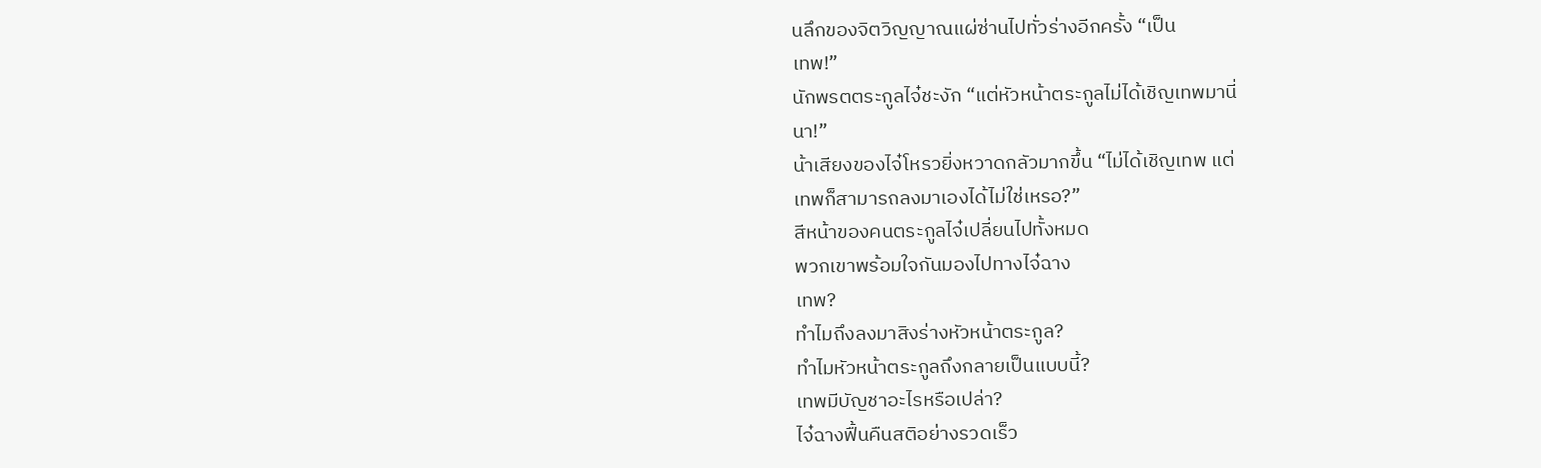นลึกของจิตวิญญาณแผ่ซ่านไปทั่วร่างอีกครั้ง “เป็น
เทพ!”
นักพรตตระกูลไจ๋ชะงัก “แต่หัวหน้าตระกูลไม่ได้เชิญเทพมานี่
นา!”
น้าเสียงของไจ๋โหรวยิ่งหวาดกลัวมากขึ้น “ไม่ได้เชิญเทพ แต่
เทพก็สามารถลงมาเองได้ไม่ใช่เหรอ?”
สีหน้าของคนตระกูลไจ๋เปลี่ยนไปทั้งหมด
พวกเขาพร้อมใจกันมองไปทางไจ๋ฉาง
เทพ?
ทำไมถึงลงมาสิงร่างหัวหน้าตระกูล?
ทำไมหัวหน้าตระกูลถึงกลายเป็นแบบนี้?
เทพมีบัญชาอะไรหรือเปล่า?
ไจ๋ฉางฟื้นคืนสติอย่างรวดเร็ว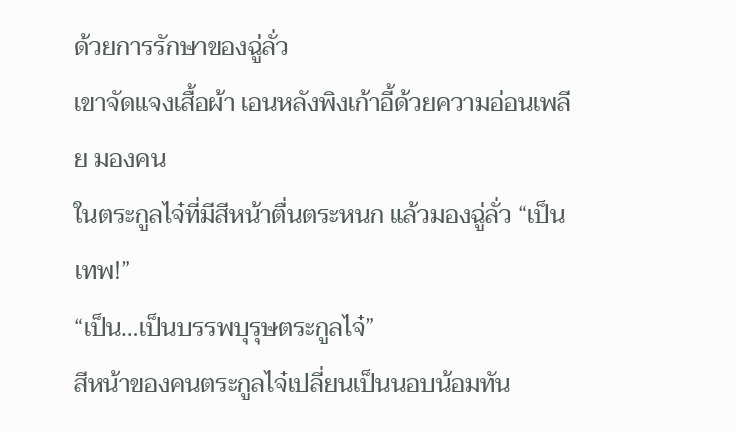ด้วยการรักษาของฉู่ลั่ว
เขาจัดแจงเสื้อผ้า เอนหลังพิงเก้าอี้ด้วยความอ่อนเพลีย มองคน
ในตระกูลไจ๋ที่มีสีหน้าตื่นตระหนก แล้วมองฉู่ลั่ว “เป็นเทพ!”
“เป็น…เป็นบรรพบุรุษตระกูลไจ๋”
สีหน้าของคนตระกูลไจ๋เปลี่ยนเป็นนอบน้อมทัน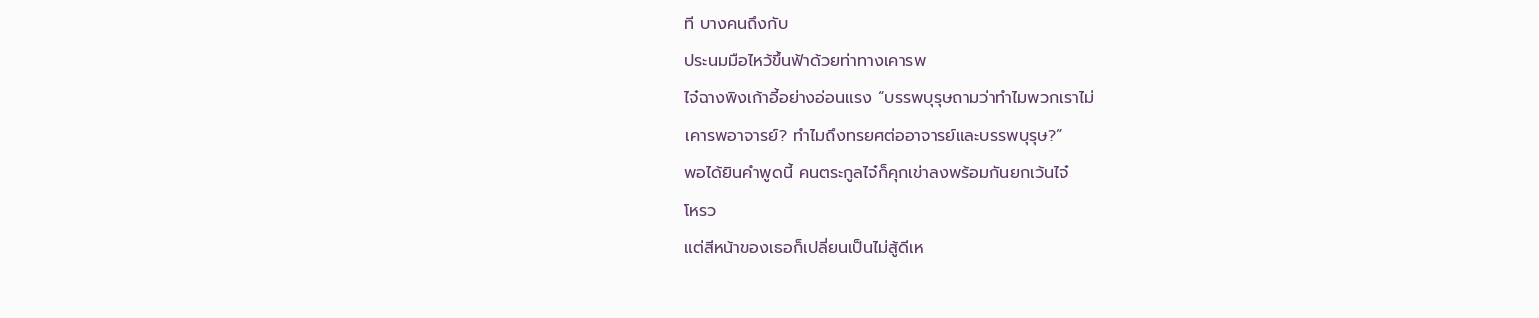ที บางคนถึงกับ
ประนมมือไหว้ขึ้นฟ้าด้วยท่าทางเคารพ
ไจ๋ฉางพิงเก้าอี้อย่างอ่อนแรง “บรรพบุรุษถามว่าทำไมพวกเราไม่
เคารพอาจารย์? ทำไมถึงทรยศต่ออาจารย์และบรรพบุรุษ?”
พอได้ยินคำพูดนี้ คนตระกูลไจ๋ก็คุกเข่าลงพร้อมกันยกเว้นไจ๋
โหรว
แต่สีหน้าของเธอก็เปลี่ยนเป็นไม่สู้ดีเห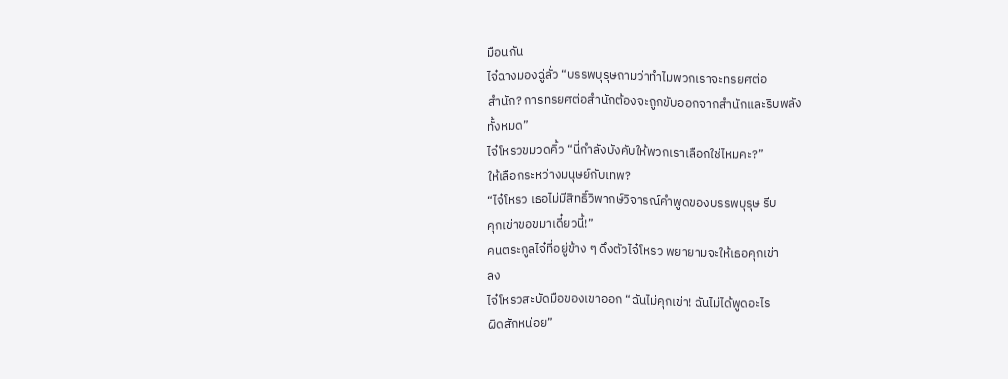มือนกัน
ไจ๋ฉางมองฉู่ลั่ว “บรรพบุรุษถามว่าทำไมพวกเราจะทรยศต่อ
สำนัก? การทรยศต่อสำนักต้องจะถูกขับออกจากสำนักและริบพลัง
ทั้งหมด”
ไจ๋โหรวขมวดคิ้ว “นี่กำลังบังคับให้พวกเราเลือกใช่ไหมคะ?”
ให้เลือกระหว่างมนุษย์กับเทพ?
“ไจ๋โหรว เธอไม่มีสิทธิ์วิพากษ์วิจารณ์คำพูดของบรรพบุรุษ รีบ
คุกเข่าขอขมาเดี๋ยวนี้!”
คนตระกูลไจ๋ที่อยู่ข้าง ๆ ดึงตัวไจ๋โหรว พยายามจะให้เธอคุกเข่า
ลง
ไจ๋โหรวสะบัดมือของเขาออก “ฉันไม่คุกเข่า! ฉันไม่ได้พูดอะไร
ผิดสักหน่อย”